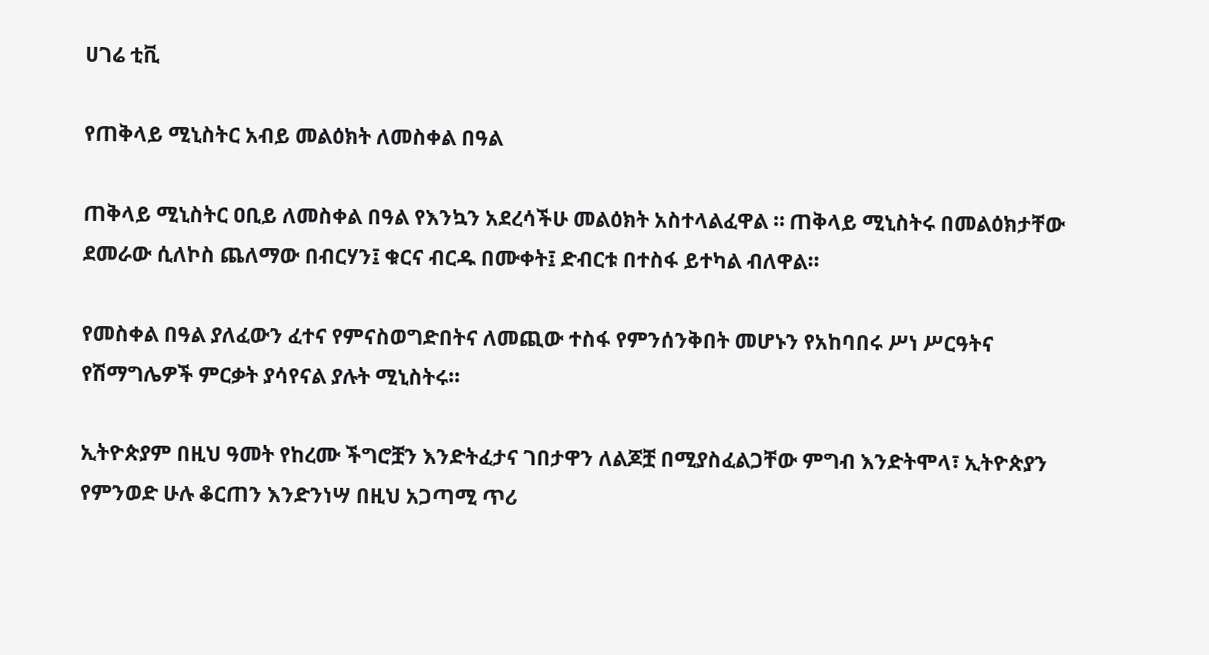ሀገሬ ቲቪ

የጠቅላይ ሚኒስትር አብይ መልዕክት ለመስቀል በዓል

ጠቅላይ ሚኒስትር ዐቢይ ለመስቀል በዓል የእንኳን አደረሳችሁ መልዕክት አስተላልፈዋል ። ጠቅላይ ሚኒስትሩ በመልዕክታቸው ደመራው ሲለኮስ ጨለማው በብርሃን፤ ቁርና ብርዱ በሙቀት፤ ድብርቱ በተስፋ ይተካል ብለዋል።

የመስቀል በዓል ያለፈውን ፈተና የምናስወግድበትና ለመጪው ተስፋ የምንሰንቅበት መሆኑን የአከባበሩ ሥነ ሥርዓትና የሽማግሌዎች ምርቃት ያሳየናል ያሉት ሚኒስትሩ።

ኢትዮጵያም በዚህ ዓመት የከረሙ ችግሮቿን እንድትፈታና ገበታዋን ለልጆቿ በሚያስፈልጋቸው ምግብ እንድትሞላ፣ ኢትዮጵያን የምንወድ ሁሉ ቆርጠን እንድንነሣ በዚህ አጋጣሚ ጥሪ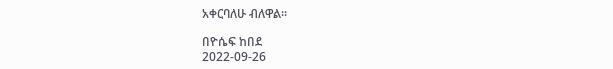አቀርባለሁ ብለዋል።

በዮሴፍ ከበደ
2022-09-26